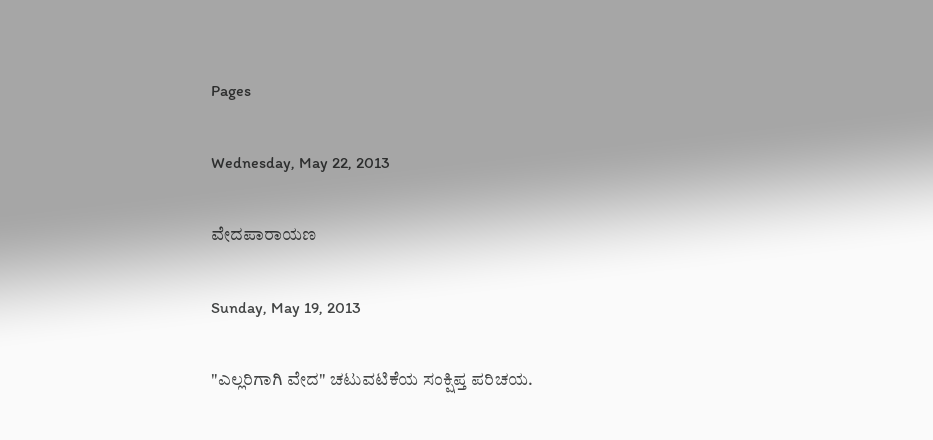Pages

Wednesday, May 22, 2013

ವೇದಪಾರಾಯಣ

Sunday, May 19, 2013

"ಎಲ್ಲರಿಗಾಗಿ ವೇದ" ಚಟುವಟಿಕೆಯ ಸಂಕ್ಷಿಪ್ತ ಪರಿಚಯ.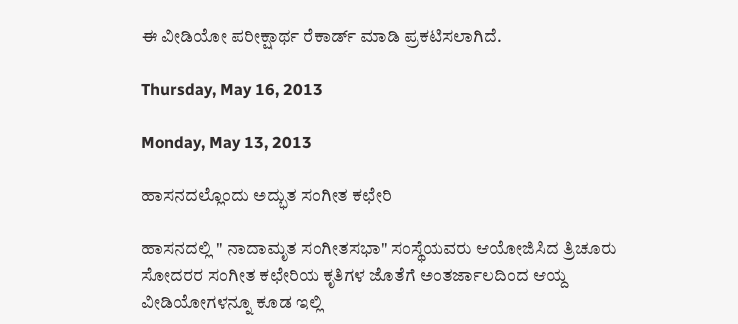ಈ ವೀಡಿಯೋ ಪರೀಕ್ಷಾರ್ಥ ರೆಕಾರ್ಡ್ ಮಾಡಿ ಪ್ರಕಟಿಸಲಾಗಿದೆ.

Thursday, May 16, 2013

Monday, May 13, 2013

ಹಾಸನದಲ್ಲೊಂದು ಅದ್ಭುತ ಸಂಗೀತ ಕಛೇರಿ

ಹಾಸನದಲ್ಲಿ " ನಾದಾಮೃತ ಸಂಗೀತಸಭಾ" ಸಂಸ್ಥೆಯವರು ಆಯೋಜಿಸಿದ ತ್ರಿಚೂರು ಸೋದರರ ಸಂಗೀತ ಕಛೇರಿಯ ಕೃತಿಗಳ ಜೊತೆಗೆ ಅಂತರ್ಜಾಲದಿಂದ ಆಯ್ದ ವೀಡಿಯೋಗಳನ್ನೂ ಕೂಡ ಇಲ್ಲಿ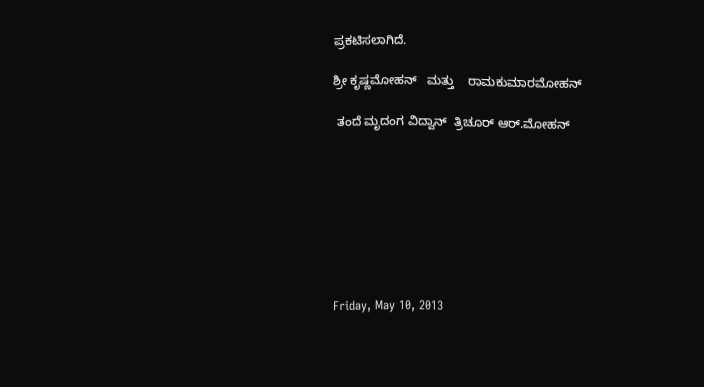ಪ್ರಕಟಿಸಲಾಗಿದೆ.

ಶ್ರೀ ಕೃಷ್ಣಮೋಹನ್   ಮತ್ತು    ರಾಮಕುಮಾರಮೋಹನ್

 ತಂದೆ ಮೃದಂಗ ವಿದ್ವಾನ್  ತ್ರಿಚೂರ್ ಆರ್.ಮೋಹನ್








Friday, May 10, 2013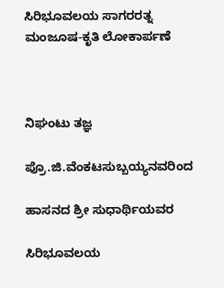ಸಿರಿಭೂವಲಯ ಸಾಗರರತ್ನ ಮಂಜೂಷ-ಕೃತಿ ಲೋಕಾರ್ಪಣೆ



ನಿಘಂಟು ತಜ್ಞ

ಪ್ರೊ.ಜಿ.ವೆಂಕಟಸುಬ್ಬಯ್ಯನವರಿಂದ

ಹಾಸನದ ಶ್ರೀ ಸುಧಾರ್ಥಿಯವರ

ಸಿರಿಭೂವಲಯ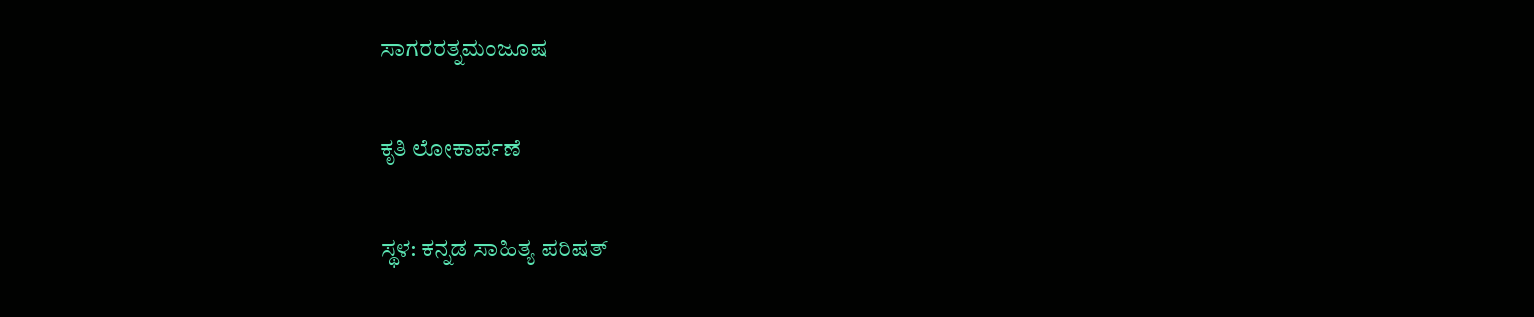ಸಾಗರರತ್ನಮಂಜೂಷ

ಕೃತಿ ಲೋಕಾರ್ಪಣೆ

ಸ್ಥಳ: ಕನ್ನಡ ಸಾಹಿತ್ಯ ಪರಿಷತ್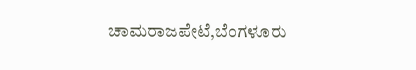ಚಾಮರಾಜಪೇಟೆ,ಬೆಂಗಳೂರು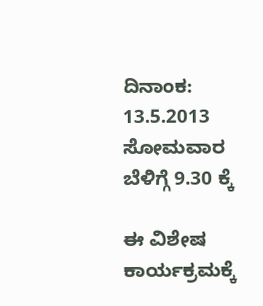ದಿನಾಂಕ: 13.5.2013 ಸೋಮವಾರ ಬೆಳಿಗ್ಗೆ 9.30 ಕ್ಕೆ

ಈ ವಿಶೇಷ ಕಾರ್ಯಕ್ರಮಕ್ಕೆ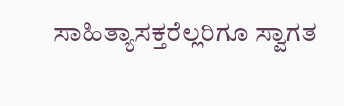ಸಾಹಿತ್ಯಾಸಕ್ತರೆಲ್ಲರಿಗೂ ಸ್ವಾಗತ